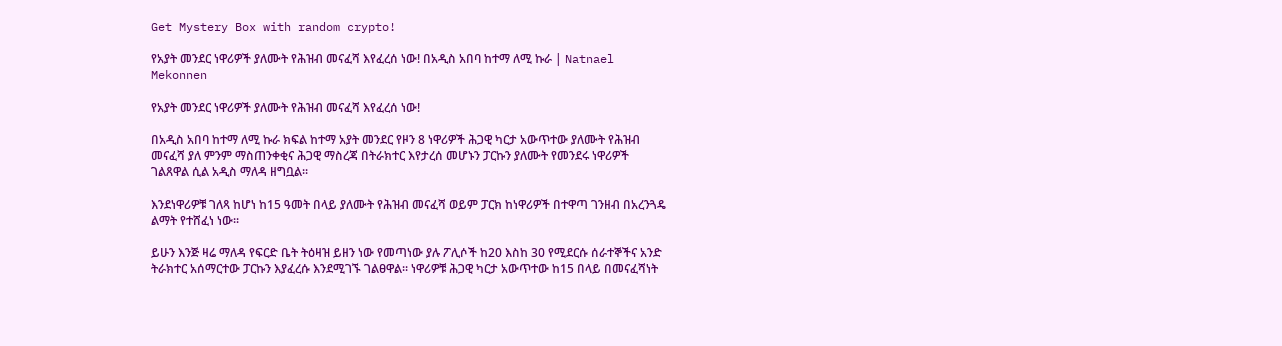Get Mystery Box with random crypto!

የአያት መንደር ነዋሪዎች ያለሙት የሕዝብ መናፈሻ እየፈረሰ ነው! በአዲስ አበባ ከተማ ለሚ ኩራ | Natnael Mekonnen

የአያት መንደር ነዋሪዎች ያለሙት የሕዝብ መናፈሻ እየፈረሰ ነው!

በአዲስ አበባ ከተማ ለሚ ኩራ ክፍል ከተማ አያት መንደር የዞን 8 ነዋሪዎች ሕጋዊ ካርታ አውጥተው ያለሙት የሕዝብ መናፈሻ ያለ ምንም ማስጠንቀቂና ሕጋዊ ማስረጃ በትራክተር እየታረሰ መሆኑን ፓርኩን ያለሙት የመንደሩ ነዋሪዎች ገልጸዋል ሲል አዲስ ማለዳ ዘግቧል፡፡

እንደነዋሪዎቹ ገለጻ ከሆነ ከ15 ዓመት በላይ ያለሙት የሕዝብ መናፈሻ ወይም ፓርክ ከነዋሪዎች በተዋጣ ገንዘብ በአረንጓዴ ልማት የተሸፈነ ነው፡፡

ይሁን እንጅ ዛሬ ማለዳ የፍርድ ቤት ትዕዛዝ ይዘን ነው የመጣነው ያሉ ፖሊሶች ከ20 እስከ 30 የሚደርሱ ሰራተኞችና አንድ ትራክተር አሰማርተው ፓርኩን እያፈረሱ እንደሚገኙ ገልፀዋል፡፡ ነዋሪዎቹ ሕጋዊ ካርታ አውጥተው ከ15 በላይ በመናፈሻነት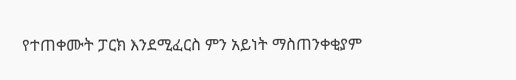የተጠቀሙት ፓርክ እንደሚፈርስ ምን አይነት ማስጠንቀቂያም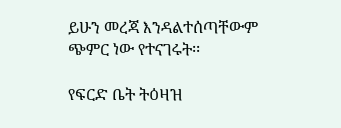ይሁን መረጃ እንዳልተሰጣቸውም ጭምር ነው የተናገሩት፡፡

የፍርድ ቤት ትዕዛዝ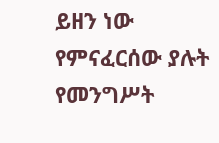ይዘን ነው የምናፈርሰው ያሉት የመንግሥት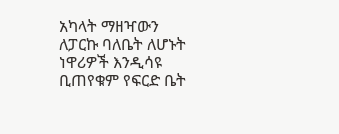አካላት ማዘዣውን ለፓርኩ ባለቤት ለሆኑት ነዋሪዎች እንዲሳዩ ቢጠየቁም የፍርድ ቤት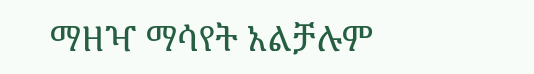ማዘዣ ማሳየት አልቻሉም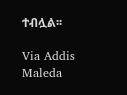ተብሏል፡፡

Via Addis Maleda